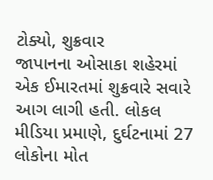ટોક્યો, શુક્રવાર
જાપાનના ઓસાકા શહેરમાં એક ઈમારતમાં શુક્રવારે સવારે આગ લાગી હતી. લોકલ મીડિયા પ્રમાણે, દુર્ઘટનામાં 27 લોકોના મોત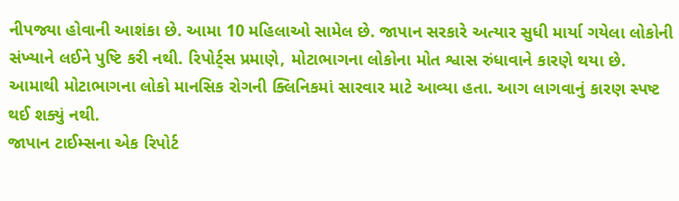નીપજ્યા હોવાની આશંકા છે. આમા 10 મહિલાઓ સામેલ છે. જાપાન સરકારે અત્યાર સુધી માર્યા ગયેલા લોકોની સંખ્યાને લઈને પુષ્ટિ કરી નથી. રિપોર્ટ્સ પ્રમાણે, મોટાભાગના લોકોના મોત શ્વાસ રુંધાવાને કારણે થયા છે. આમાથી મોટાભાગના લોકો માનસિક રોગની ક્લિનિકમાં સારવાર માટે આવ્યા હતા. આગ લાગવાનું કારણ સ્પષ્ટ થઈ શક્યું નથી.
જાપાન ટાઈમ્સના એક રિપોર્ટ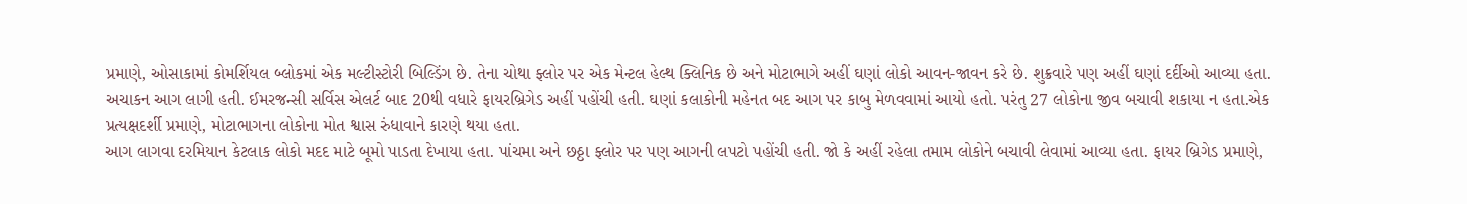પ્રમાણે, ઓસાકામાં કોમર્શિયલ બ્લોકમાં એક મલ્ટીસ્ટોરી બિલ્ડિંગ છે. તેના ચોથા ફ્લોર પર એક મેન્ટલ હેલ્થ ક્લિનિક છે અને મોટાભાગે અહીં ઘણાં લોકો આવન-જાવન કરે છે. શુક્રવારે પણ અહીં ઘણાં દર્દીઓ આવ્યા હતા. અચાકન આગ લાગી હતી. ઈમરજન્સી સર્વિસ એલર્ટ બાદ 20થી વધારે ફાયરબ્રિગેડ અહીં પહોંચી હતી. ઘણાં કલાકોની મહેનત બદ આગ પર કાબુ મેળવવામાં આયો હતો. પરંતુ 27 લોકોના જીવ બચાવી શકાયા ન હતા.એક પ્રત્યક્ષદર્શી પ્રમાણે, મોટાભાગના લોકોના મોત શ્વાસ રુંધાવાને કારણે થયા હતા.
આગ લાગવા દરમિયાન કેટલાક લોકો મદદ માટે બૂમો પાડતા દેખાયા હતા. પાંચમા અને છઠ્ઠા ફ્લોર પર પણ આગની લપટો પહોંચી હતી. જો કે અહીં રહેલા તમામ લોકોને બચાવી લેવામાં આવ્યા હતા. ફાયર બ્રિગેડ પ્રમાણે,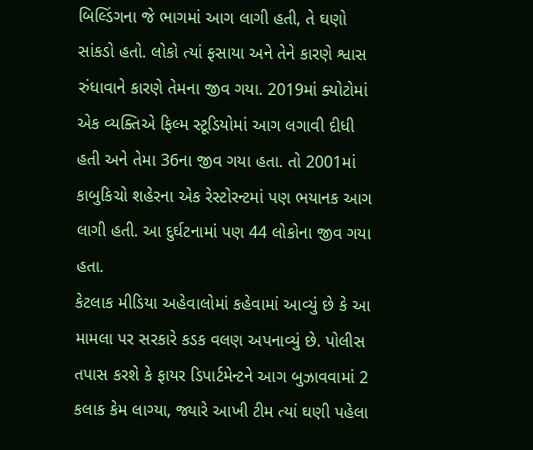બિલ્ડિંગના જે ભાગમાં આગ લાગી હતી, તે ઘણો સાંકડો હતો. લોકો ત્યાં ફસાયા અને તેને કારણે શ્વાસ રુંધાવાને કારણે તેમના જીવ ગયા. 2019માં ક્યોટોમાં એક વ્યક્તિએ ફિલ્મ સ્ટૂડિયોમાં આગ લગાવી દીધી હતી અને તેમા 36ના જીવ ગયા હતા. તો 2001માં કાબુકિચો શહેરના એક રેસ્ટોરન્ટમાં પણ ભયાનક આગ લાગી હતી. આ દુર્ઘટનામાં પણ 44 લોકોના જીવ ગયા હતા.
કેટલાક મીડિયા અહેવાલોમાં કહેવામાં આવ્યું છે કે આ મામલા પર સરકારે કડક વલણ અપનાવ્યું છે. પોલીસ તપાસ કરશે કે ફાયર ડિપાર્ટમેન્ટને આગ બુઝાવવામાં 2 કલાક કેમ લાગ્યા, જ્યારે આખી ટીમ ત્યાં ઘણી પહેલા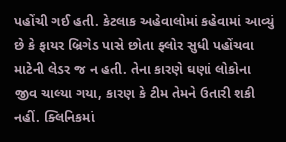પહોંચી ગઈ હતી. કેટલાક અહેવાલોમાં કહેવામાં આવ્યું છે કે ફાયર બ્રિગેડ પાસે છોતા ફ્લોર સુધી પહોંચવા માટેની લેડર જ ન હતી. તેના કારણે ઘણાં લોકોના જીવ ચાલ્યા ગયા, કારણ કે ટીમ તેમને ઉતારી શકી નહીં. ક્લિનિકમાં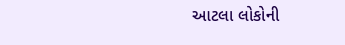આટલા લોકોની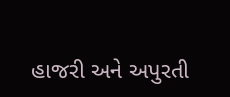હાજરી અને અપુરતી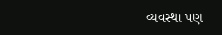વ્યવસ્થા પણ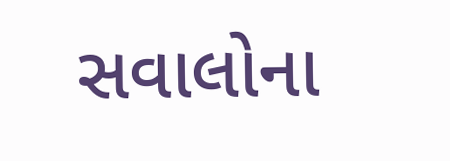સવાલોના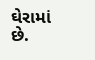ઘેરામાં છે.